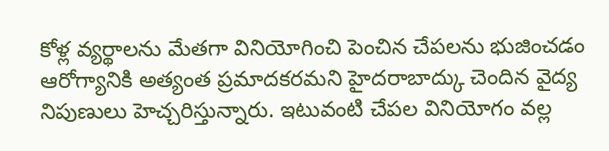కోళ్ల వ్యర్థాలను మేతగా వినియోగించి పెంచిన చేపలను భుజించడం ఆరోగ్యానికి అత్యంత ప్రమాదకరమని హైదరాబాద్కు చెందిన వైద్య నిపుణులు హెచ్చరిస్తున్నారు. ఇటువంటి చేపల వినియోగం వల్ల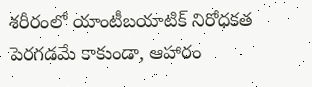శరీరంలో యాంటీబయాటిక్ నిరోధకత పెరగడమే కాకుండా, ఆహారం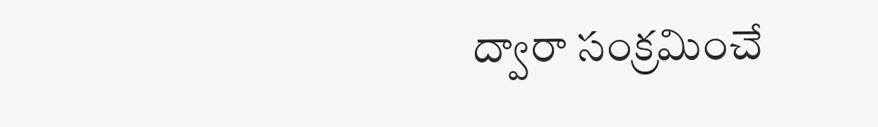ద్వారా సంక్రమించే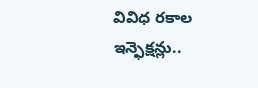వివిధ రకాల ఇన్ఫెక్షన్లు..